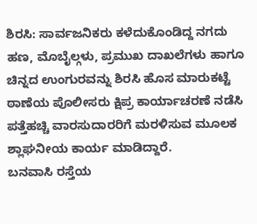ಶಿರಸಿ: ಸಾರ್ವಜನಿಕರು ಕಳೆದುಕೊಂಡಿದ್ದ ನಗದು ಹಣ, ಮೊಬೈಲ್ಗಳು, ಪ್ರಮುಖ ದಾಖಲೆಗಳು ಹಾಗೂ ಚಿನ್ನದ ಉಂಗುರವನ್ನು ಶಿರಸಿ ಹೊಸ ಮಾರುಕಟ್ಟೆ ಠಾಣೆಯ ಪೊಲೀಸರು ಕ್ಷಿಪ್ರ ಕಾರ್ಯಾಚರಣೆ ನಡೆಸಿ ಪತ್ತೆಹಚ್ಚಿ ವಾರಸುದಾರರಿಗೆ ಮರಳಿಸುವ ಮೂಲಕ ಶ್ಲಾಘನೀಯ ಕಾರ್ಯ ಮಾಡಿದ್ದಾರೆ.
ಬನವಾಸಿ ರಸ್ತೆಯ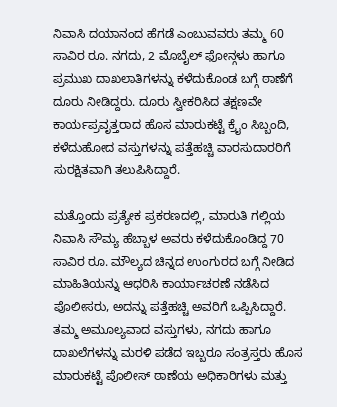ನಿವಾಸಿ ದಯಾನಂದ ಹೆಗಡೆ ಎಂಬುವವರು ತಮ್ಮ 60 ಸಾವಿರ ರೂ. ನಗದು, 2 ಮೊಬೈಲ್ ಫೋನ್ಗಳು ಹಾಗೂ ಪ್ರಮುಖ ದಾಖಲಾತಿಗಳನ್ನು ಕಳೆದುಕೊಂಡ ಬಗ್ಗೆ ಠಾಣೆಗೆ ದೂರು ನೀಡಿದ್ದರು. ದೂರು ಸ್ವೀಕರಿಸಿದ ತಕ್ಷಣವೇ ಕಾರ್ಯಪ್ರವೃತ್ತರಾದ ಹೊಸ ಮಾರುಕಟ್ಟೆ ಕ್ರೈಂ ಸಿಬ್ಬಂದಿ, ಕಳೆದುಹೋದ ವಸ್ತುಗಳನ್ನು ಪತ್ತೆಹಚ್ಚಿ ವಾರಸುದಾರರಿಗೆ ಸುರಕ್ಷಿತವಾಗಿ ತಲುಪಿಸಿದ್ದಾರೆ.

ಮತ್ತೊಂದು ಪ್ರತ್ಯೇಕ ಪ್ರಕರಣದಲ್ಲಿ, ಮಾರುತಿ ಗಲ್ಲಿಯ ನಿವಾಸಿ ಸೌಮ್ಯ ಹೆಬ್ಬಾಳ ಅವರು ಕಳೆದುಕೊಂಡಿದ್ದ 70 ಸಾವಿರ ರೂ. ಮೌಲ್ಯದ ಚಿನ್ನದ ಉಂಗುರದ ಬಗ್ಗೆ ನೀಡಿದ ಮಾಹಿತಿಯನ್ನು ಆಧರಿಸಿ ಕಾರ್ಯಾಚರಣೆ ನಡೆಸಿದ ಪೊಲೀಸರು, ಅದನ್ನು ಪತ್ತೆಹಚ್ಚಿ ಅವರಿಗೆ ಒಪ್ಪಿಸಿದ್ದಾರೆ.
ತಮ್ಮ ಅಮೂಲ್ಯವಾದ ವಸ್ತುಗಳು, ನಗದು ಹಾಗೂ ದಾಖಲೆಗಳನ್ನು ಮರಳಿ ಪಡೆದ ಇಬ್ಬರೂ ಸಂತ್ರಸ್ತರು ಹೊಸ ಮಾರುಕಟ್ಟೆ ಪೊಲೀಸ್ ಠಾಣೆಯ ಅಧಿಕಾರಿಗಳು ಮತ್ತು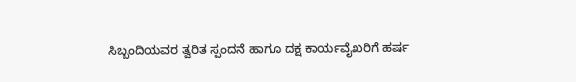ಸಿಬ್ಬಂದಿಯವರ ತ್ವರಿತ ಸ್ಪಂದನೆ ಹಾಗೂ ದಕ್ಷ ಕಾರ್ಯವೈಖರಿಗೆ ಹರ್ಷ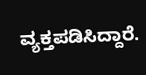ವ್ಯಕ್ತಪಡಿಸಿದ್ದಾರೆ.